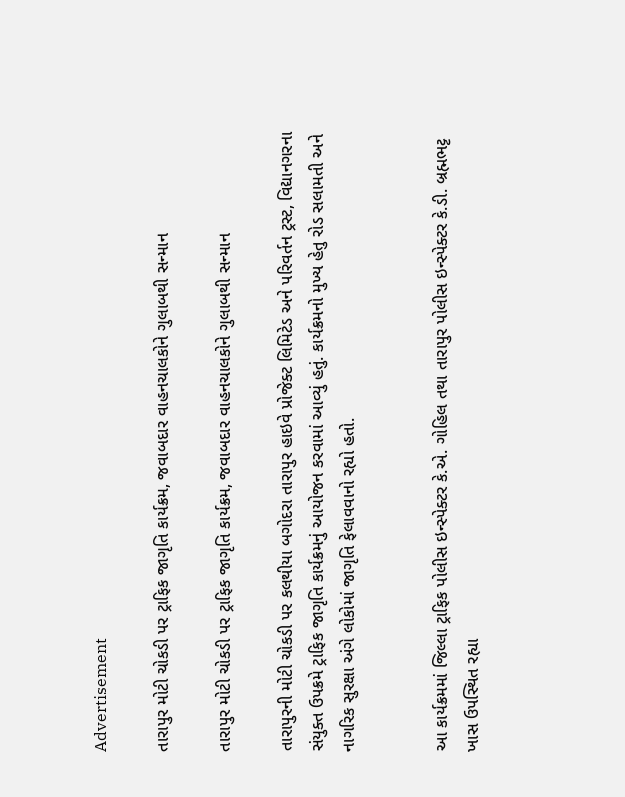Advertisement

તારાપુર મોટી ચોકડી પર ટ્રાફિક જાગૃતિ કાર્યક્રમ, જવાબદાર વાહનચાલકોને ગુલાબથી સન્માન

તારાપુર મોટી ચોકડી પર ટ્રાફિક જાગૃતિ કાર્યક્રમ, જવાબદાર વાહનચાલકોને ગુલાબથી સન્માન

તારાપુરની મોટી ચોકડી પર કલથીયા બગોદરા તારાપુર હાઇવે પ્રોજેક્ટ લિમિટેડ અને પરિવર્તન ટ્રસ્ટ, વિદ્યાનગરના સંયુક્ત ઉપક્રમે ટ્રાફિક જાગૃતિ કાર્યક્રમનું આયોજન કરવામાં આવ્યું હતું. કાર્યક્રમનો મુખ્ય હેતુ રોડ સલામતી અને નાગરિક સુરક્ષા અંગે લોકોમાં જાગૃતિ ફેલાવવાનો રહ્યો હતો.


આ કાર્યક્રમમાં જિલ્લા ટ્રાફિક પોલીસ ઇન્સ્પેક્ટર કે.એ. ગોહિલ તથા તારાપુર પોલીસ ઇન્સ્પેક્ટર કે.ડી. બ્રહ્મભટ્ટ ખાસ ઉપસ્થિત રહ્યા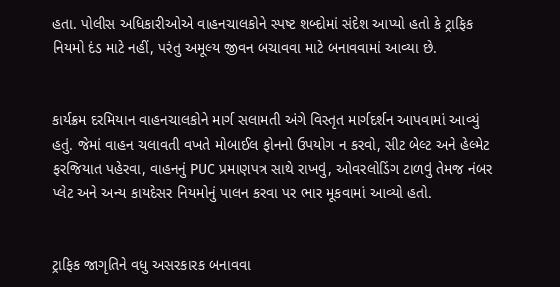હતા. પોલીસ અધિકારીઓએ વાહનચાલકોને સ્પષ્ટ શબ્દોમાં સંદેશ આપ્યો હતો કે ટ્રાફિક નિયમો દંડ માટે નહીં, પરંતુ અમૂલ્ય જીવન બચાવવા માટે બનાવવામાં આવ્યા છે.


કાર્યક્રમ દરમિયાન વાહનચાલકોને માર્ગ સલામતી અંગે વિસ્તૃત માર્ગદર્શન આપવામાં આવ્યું હતું. જેમાં વાહન ચલાવતી વખતે મોબાઈલ ફોનનો ઉપયોગ ન કરવો, સીટ બેલ્ટ અને હેલ્મેટ ફરજિયાત પહેરવા, વાહનનું PUC પ્રમાણપત્ર સાથે રાખવું, ઓવરલોડિંગ ટાળવું તેમજ નંબર પ્લેટ અને અન્ય કાયદેસર નિયમોનું પાલન કરવા પર ભાર મૂકવામાં આવ્યો હતો.


ટ્રાફિક જાગૃતિને વધુ અસરકારક બનાવવા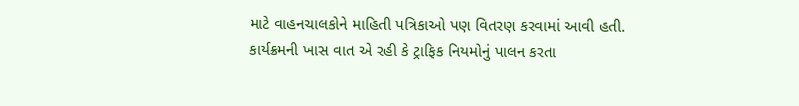માટે વાહનચાલકોને માહિતી પત્રિકાઓ પણ વિતરણ કરવામાં આવી હતી. કાર્યક્રમની ખાસ વાત એ રહી કે ટ્રાફિક નિયમોનું પાલન કરતા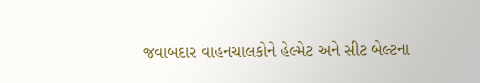જવાબદાર વાહનચાલકોને હેલ્મેટ અને સીટ બેલ્ટના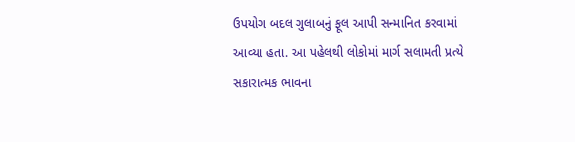ઉપયોગ બદલ ગુલાબનું ફૂલ આપી સન્માનિત કરવામાં આવ્યા હતા. આ પહેલથી લોકોમાં માર્ગ સલામતી પ્રત્યે સકારાત્મક ભાવના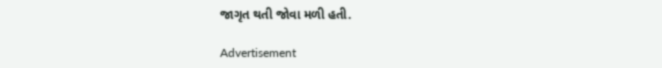જાગૃત થતી જોવા મળી હતી.

Advertisement